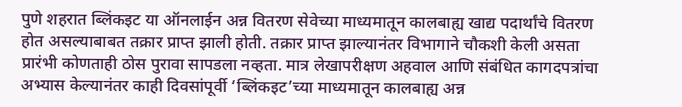पुणे शहरात ब्लिंकइट या ऑनलाईन अन्न वितरण सेवेच्या माध्यमातून कालबाह्य खाद्य पदार्थांचे वितरण होत असल्याबाबत तक्रार प्राप्त झाली होती. तक्रार प्राप्त झाल्यानंतर विभागाने चौकशी केली असता प्रारंभी कोणताही ठोस पुरावा सापडला नव्हता. मात्र लेखापरीक्षण अहवाल आणि संबंधित कागदपत्रांचा अभ्यास केल्यानंतर काही दिवसांपूर्वी ‘ब्लिंकइट’च्या माध्यमातून कालबाह्य अन्न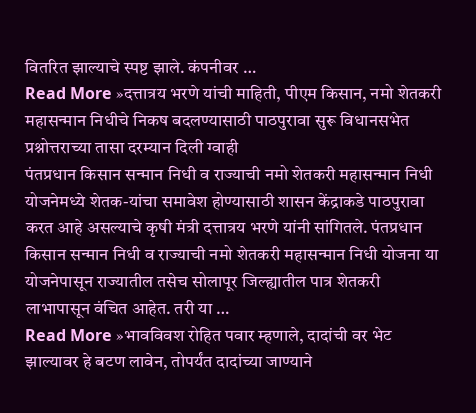वितरित झाल्याचे स्पष्ट झाले. कंपनीवर …
Read More »दत्तात्रय भरणे यांची माहिती, पीएम किसान, नमो शेतकरी महासन्मान निधीचे निकष बदलण्यासाठी पाठपुरावा सुरू विधानसभेत प्रश्नोत्तराच्या तासा दरम्यान दिली ग्वाही
पंतप्रधान किसान सन्मान निधी व राज्याची नमो शेतकरी महासन्मान निधी योजनेमध्ये शेतक-यांचा समावेश होण्यासाठी शासन केंद्राकडे पाठपुरावा करत आहे असल्याचे कृषी मंत्री दत्तात्रय भरणे यांनी सांगितले. पंतप्रधान किसान सन्मान निधी व राज्याची नमो शेतकरी महासन्मान निधी योजना या योजनेपासून राज्यातील तसेच सोलापूर जिल्ह्यातील पात्र शेतकरी लाभापासून वंचित आहेत. तरी या …
Read More »भावविवश रोहित पवार म्हणाले, दादांची वर भेट झाल्यावर हे बटण लावेन, तोपर्यंत दादांच्या जाण्याने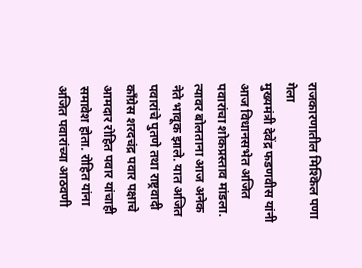राजकारणातील मिश्किल पणा गेला
मुख्यमंत्री देवेंद्र फडणवीस यांनी आज विधानसभेत अजित पवारांचा शोकप्रस्ताव मांडला. त्यावर बोलताना आज अनेक नेते भावूक झाले. यात अजित पवारांचे पुतणे तथा राष्ट्रवादी काँग्रेस शरदचंद्र पवार पक्षाचे आमदार रोहित पवार यांचाही समावेश होता. रोहित यांना अजित पवारांच्या आठवणी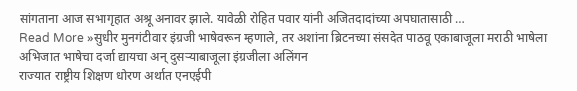सांगताना आज सभागृहात अश्रू अनावर झाले. यावेळी रोहित पवार यांनी अजितदादांच्या अपघातासाठी …
Read More »सुधीर मुनगंटीवार इंग्रजी भाषेवरून म्हणाले, तर अशांना ब्रिटनच्या संसदेत पाठवू एकाबाजूला मराठी भाषेला अभिजात भाषेचा दर्जा द्यायचा अन् दुसऱ्याबाजूला इंग्रजीला अलिंगन
राज्यात राष्ट्रीय शिक्षण धोरण अर्थात एनएईपी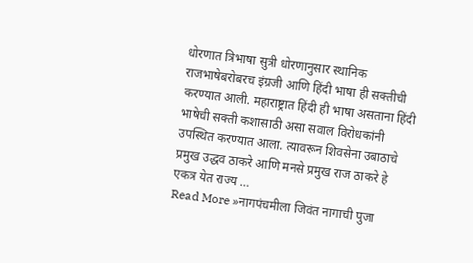धोरणात त्रिभाषा सुत्री धोरणानुसार स्थानिक राजभाषेबरोबरच इंग्रजी आणि हिंदी भाषा ही सक्तीची करण्यात आली. महाराष्ट्रात हिंदी ही भाषा असताना हिंदी भाषेची सक्ती कशासाठी असा सवाल विरोधकांनी उपस्थित करण्यात आला. त्यावरून शिवसेना उबाठाचे प्रमुख उद्धव ठाकरे आणि मनसे प्रमुख राज ठाकरे हे एकत्र येत राज्य …
Read More »नागपंचमीला जिवंत नागाची पुजा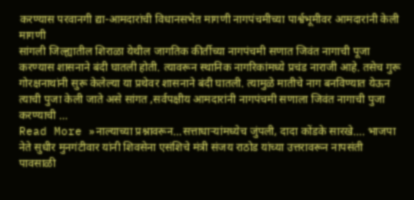करण्यास परवानगी द्या-आमदारांची विधानसभेत मागणी नागपंचमीच्या पार्श्वभूमीवर आमदारांनी केली मागणी
सांगली जिल्ह्यातील शिराळा येथील जागतिक कीर्तीच्या नागपंचमी सणात जिवंत नागाची पूजा करण्यास शासनाने बंदी घातली होती. त्यावरून स्थानिक नागरिकांमध्ये प्रचंड नाराजी आहे. तसेच गुरू गोरक्षनाथांनी सुरू केलेल्या या प्रथेवर शासनाने बंदी घातली. त्यामुळे मातीचे नाग बनविण्यात येऊन त्याची पुजा केली जाते असे सांगत ,सर्वपक्षीय आमदारांनी नागपंचमी सणाला जिवंत नागाची पुजा करण्याची …
Read More »नाल्याच्या प्रश्नावरून…सत्ताधाऱ्यांमध्येच जुंपली, दादा कोंडके सारखे…. भाजपा नेते सुधीर मुनगंटीवार यांनी शिवसेना एसंशिचे मंत्री संजय राठोड यांच्या उत्तरावरून नापसंती
पावसाळी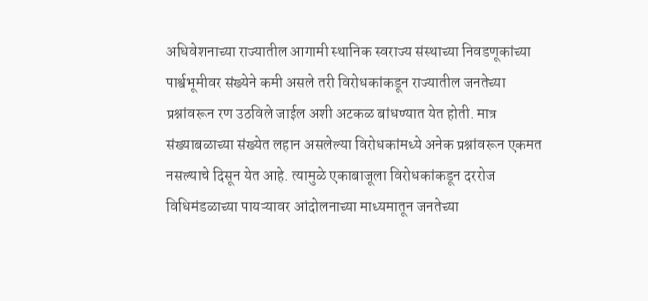अधिवेशनाच्या राज्यातील आगामी स्थानिक स्वराज्य संस्थाच्या निवडणूकांच्या पार्श्वभूमीवर संख्येने कमी असले तरी विरोधकांकडून राज्यातील जनतेच्या प्रश्नांवरून रण उठविले जाईल अशी अटकळ बांधण्यात येत होती. मात्र संख्याबळाच्या संख्येत लहान असलेल्या विरोधकांमध्ये अनेक प्रश्नांवरून एकमत नसल्याचे दिसून येत आहे. त्यामुळे एकाबाजूला विरोधकांकडून दररोज विधिमंडळाच्या पायऱ्यावर आंदोलनाच्या माध्यमातून जनतेच्या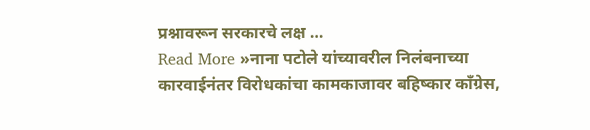प्रश्नावरून सरकारचे लक्ष …
Read More »नाना पटोले यांच्यावरील निलंबनाच्या कारवाईनंतर विरोधकांचा कामकाजावर बहिष्कार काँग्रेस,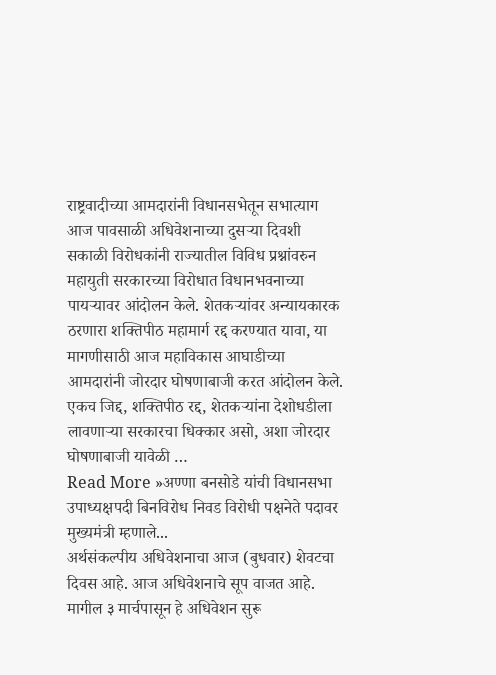राष्ट्रवादीच्या आमदारांनी विधानसभेतून सभात्याग
आज पावसाळी अधिवेशनाच्या दुसऱ्या दिवशी सकाळी विरोधकांनी राज्यातील विविध प्रश्नांवरुन महायुती सरकारच्या विरोधात विधानभवनाच्या पायऱ्यावर आंदोलन केले. शेतकऱ्यांवर अन्यायकारक ठरणारा शक्तिपीठ महामार्ग रद्द करण्यात यावा, या मागणीसाठी आज महाविकास आघाडीच्या आमदारांनी जोरदार घोषणाबाजी करत आंदोलन केले. एकच जिद्द, शक्तिपीठ रद्द, शेतकऱ्यांना देशोधडीला लावणाऱ्या सरकारचा धिक्कार असो, अशा जोरदार घोषणाबाजी यावेळी …
Read More »अण्णा बनसोडे यांची विधानसभा उपाध्यक्षपदी बिनविरोध निवड विरोधी पक्षनेते पदावर मुख्यमंत्री म्हणाले...
अर्थसंकल्पीय अधिवेशनाचा आज (बुधवार) शेवटचा दिवस आहे. आज अधिवेशनाचे सूप वाजत आहे. मागील ३ मार्चपासून हे अधिवेशन सुरू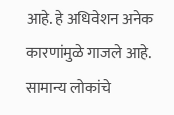आहे. हे अधिवेशन अनेक कारणांमुळे गाजले आहे. सामान्य लोकांचे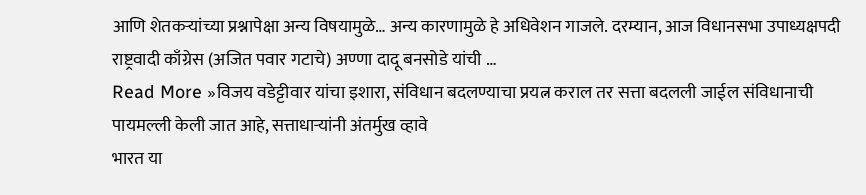आणि शेतकऱ्यांच्या प्रश्नापेक्षा अन्य विषयामुळे… अन्य कारणामुळे हे अधिवेशन गाजले. दरम्यान, आज विधानसभा उपाध्यक्षपदी राष्ट्रवादी काँग्रेस (अजित पवार गटाचे) अण्णा दादू बनसोडे यांची …
Read More »विजय वडेट्टीवार यांचा इशारा, संविधान बदलण्याचा प्रयत्न कराल तर सत्ता बदलली जाईल संविधानाची पायमल्ली केली जात आहे, सत्ताधाऱ्यांनी अंतर्मुख व्हावे
भारत या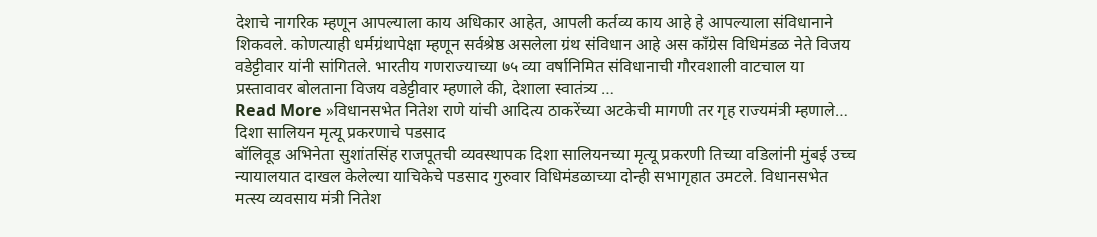देशाचे नागरिक म्हणून आपल्याला काय अधिकार आहेत, आपली कर्तव्य काय आहे हे आपल्याला संविधानाने शिकवले. कोणत्याही धर्मग्रंथापेक्षा म्हणून सर्वश्रेष्ठ असलेला ग्रंथ संविधान आहे अस काँग्रेस विधिमंडळ नेते विजय वडेट्टीवार यांनी सांगितले. भारतीय गणराज्याच्या ७५ व्या वर्षानिमित संविधानाची गौरवशाली वाटचाल या प्रस्तावावर बोलताना विजय वडेट्टीवार म्हणाले की, देशाला स्वातंत्र्य …
Read More »विधानसभेत नितेश राणे यांची आदित्य ठाकरेंच्या अटकेची मागणी तर गृह राज्यमंत्री म्हणाले… दिशा सालियन मृत्यू प्रकरणाचे पडसाद
बॉलिवूड अभिनेता सुशांतसिंह राजपूतची व्यवस्थापक दिशा सालियनच्या मृत्यू प्रकरणी तिच्या वडिलांनी मुंबई उच्च न्यायालयात दाखल केलेल्या याचिकेचे पडसाद गुरुवार विधिमंडळाच्या दोन्ही सभागृहात उमटले. विधानसभेत मत्स्य व्यवसाय मंत्री नितेश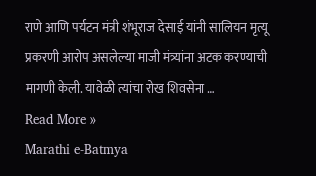राणे आणि पर्यटन मंत्री शंभूराज देसाई यांनी सालियन मृत्यू प्रकरणी आरोप असलेल्या माजी मंत्र्यांना अटक करण्याची मागणी केली. यावेळी त्यांचा रोख शिवसेना …
Read More »
Marathi e-Batmya